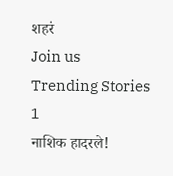शहरं
Join us
Trending Stories
1
नाशिक हादरले!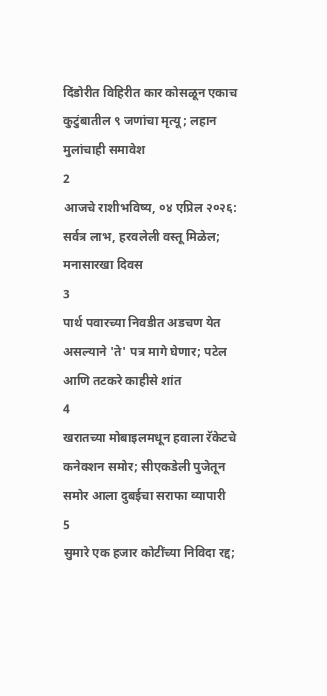दिंडोरीत विहिरीत कार कोसळून एकाच कुटुंबातील ९ जणांचा मृत्यू; लहान मुलांचाही समावेश
2
आजचे राशीभविष्य, ०४ एप्रिल २०२६: सर्वत्र लाभ, हरवलेली वस्तू मिळेल; मनासारखा दिवस
3
पार्थ पवारच्या निवडीत अडचण येत असल्याने 'ते' पत्र मागे घेणार; पटेल आणि तटकरे काहीसे शांत
4
खरातच्या मोबाइलमधून हवाला रॅकेटचे कनेक्शन समोर; सीएकडेली पुजेतून समोर आला दुबईचा सराफा व्यापारी
5
सुमारे एक हजार कोटींच्या निविदा रद्द;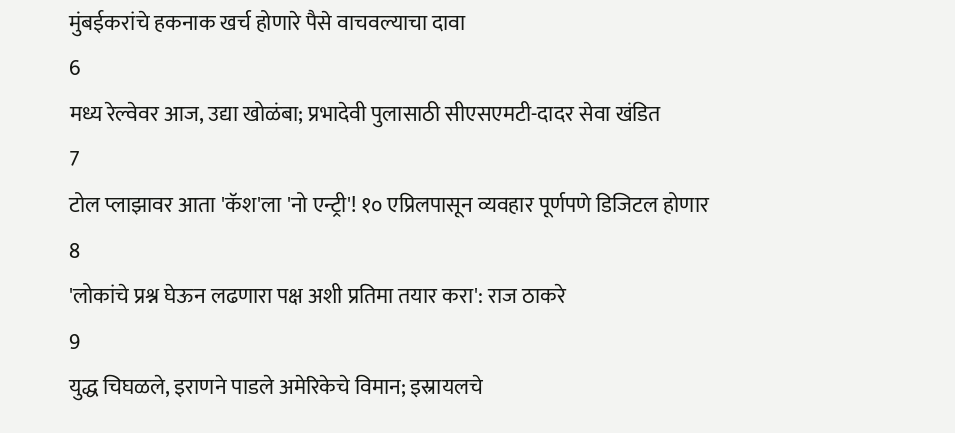मुंबईकरांचे हकनाक खर्च होणारे पैसे वाचवल्याचा दावा
6
मध्य रेल्वेवर आज, उद्या खोळंबा; प्रभादेवी पुलासाठी सीएसएमटी-दादर सेवा खंडित
7
टोल प्लाझावर आता 'कॅश'ला 'नो एन्ट्री'! १० एप्रिलपासून व्यवहार पूर्णपणे डिजिटल होणार
8
'लोकांचे प्रश्न घेऊन लढणारा पक्ष अशी प्रतिमा तयार करा': राज ठाकरे
9
युद्ध चिघळले, इराणने पाडले अमेरिकेचे विमान; इस्रायलचे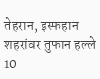तेहरान, इस्फहान शहरांवर तुफान हल्ले
10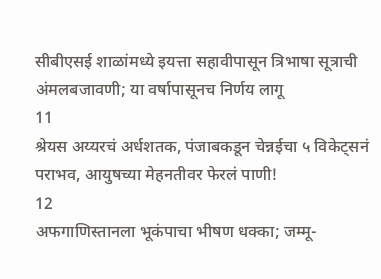सीबीएसई शाळांमध्ये इयत्ता सहावीपासून त्रिभाषा सूत्राची अंमलबजावणी; या वर्षापासूनच निर्णय लागू
11
श्रेयस अय्यरचं अर्धशतक, पंजाबकडून चेन्नईचा ५ विकेट्सनं पराभव, आयुषच्या मेहनतीवर फेरलं पाणी!
12
अफगाणिस्तानला भूकंपाचा भीषण धक्का; जम्मू-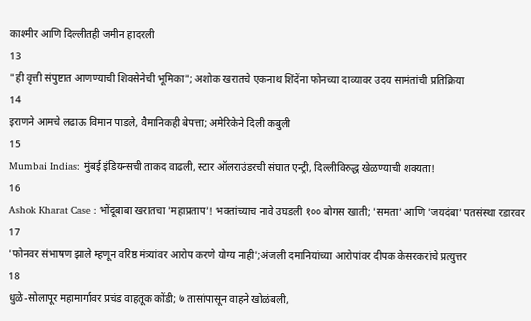काश्मीर आणि दिल्लीतही जमीन हादरली
13
"ही वृत्ती संपुष्टात आणण्याची शिवसेनेची भूमिका"; अशोक खरातचे एकनाथ शिंदेंना फोनच्या दाव्यावर उदय सामंतांची प्रतिक्रिया
14
इराणने आमचे लढाऊ विमान पाडले, वैमानिकही बेपत्ता; अमेरिकेने दिली कबुली
15
Mumbai Indias: मुंबई इंडियन्सची ताकद वाढली, स्टार ऑलराउंडरची संघात एन्ट्री, दिल्लीविरुद्ध खेळण्याची शक्यता!
16
Ashok Kharat Case : भोंदूबाबा खरातचा 'महाप्रताप'! भक्तांच्याच नावे उघडली १०० बोगस खाती; 'समता' आणि 'जयदंबा' पतसंस्था रडारवर
17
'फोनवर संभाषण झाले म्हणून वरिष्ठ मंत्र्यांवर आरोप करणे योग्य नाही';अंजली दमानियांच्या आरोपांवर दीपक केसरकरांचे प्रत्युत्तर
18
धुळे-सोलापूर महामार्गावर प्रचंड वाहतूक कोंडी; ७ तासांपासून वाहने खोळंबली,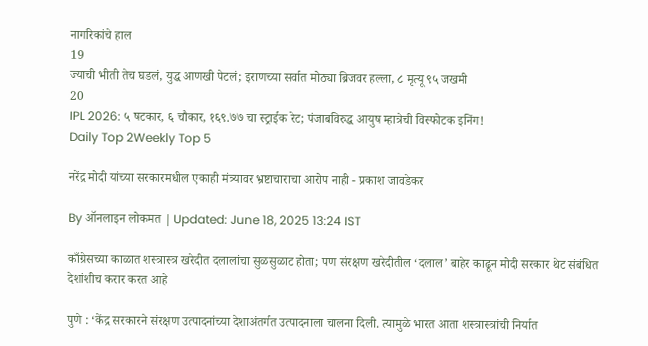नागरिकांचे हाल
19
ज्याची भीती तेच घडलं, युद्ध आणखी पेटलं; इराणच्या सर्वात मोठ्या ब्रिजवर हल्ला, ८ मृत्यू ९५ जखमी
20
IPL 2026: ५ षटकार, ६ चौकार, १६९.७७ चा स्ट्राईक रेट; पंजाबविरुद्ध आयुष म्हात्रेची विस्फोटक इनिंग!
Daily Top 2Weekly Top 5

नरेंद्र मोदी यांच्या सरकारमधील एकाही मंत्र्यावर भ्रष्टाचाराचा आरोप नाही - प्रकाश जावडेकर

By ऑनलाइन लोकमत | Updated: June 18, 2025 13:24 IST

काँग्रेसच्या काळात शस्त्रास्त्र खरेदीत दलालांचा सुळसुळाट होता; पण संरक्षण खरेदीतील ‘दलाल’ बाहेर काढून मोदी सरकार थेट संबंधित देशांशीच करार करत आहे

पुणे : ‘केंद्र सरकारने संरक्षण उत्पादनांच्या देशाअंतर्गत उत्पादनाला चालना दिली. त्यामुळे भारत आता शस्त्रास्त्रांची निर्यात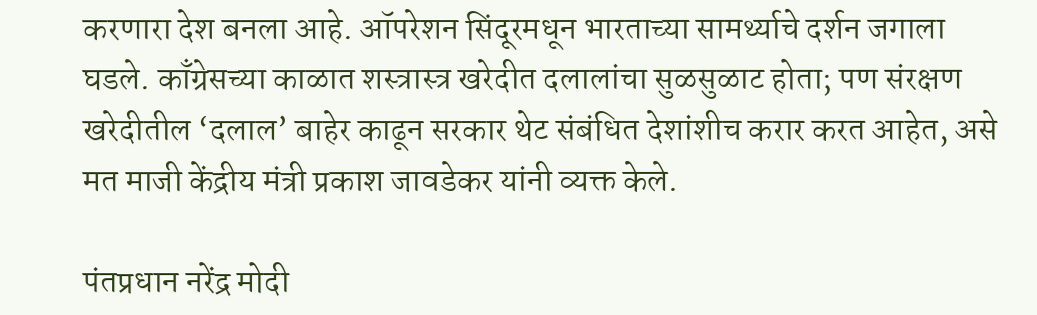करणारा देश बनला आहे. ऑपरेशन सिंदूरमधून भारताच्या सामर्थ्याचे दर्शन जगाला घडले. काँग्रेसच्या काळात शस्त्रास्त्र खरेदीत दलालांचा सुळसुळाट होता; पण संरक्षण खरेदीतील ‘दलाल’ बाहेर काढून सरकार थेट संबंधित देशांशीच करार करत आहेत, असे मत माजी केंद्रीय मंत्री प्रकाश जावडेकर यांनी व्यक्त केले.

पंतप्रधान नरेंद्र मोदी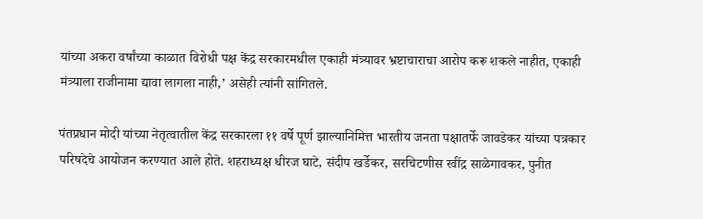यांच्या अकरा वर्षांच्या काळात विरोधी पक्ष केंद्र सरकारमधील एकाही मंत्र्यावर भ्रष्टाचाराचा आरोप करू शकले नाहीत, एकाही मंत्र्याला राजीनामा द्यावा लागला नाही,’ असेही त्यांनी सांगितले.

पंतप्रधान मोदी यांच्या नेतृत्वातील केंद्र सरकारला ११ वर्षे पूर्ण झाल्यानिमित्त भारतीय जनता पक्षातर्फे जावडेकर यांच्या पत्रकार परिषदेचे आयोजन करण्यात आले होते. शहराध्यक्ष धीरज घाटे, संदीप खर्डेकर, सरचिटणीस रवींद्र साळेगावकर, पुनीत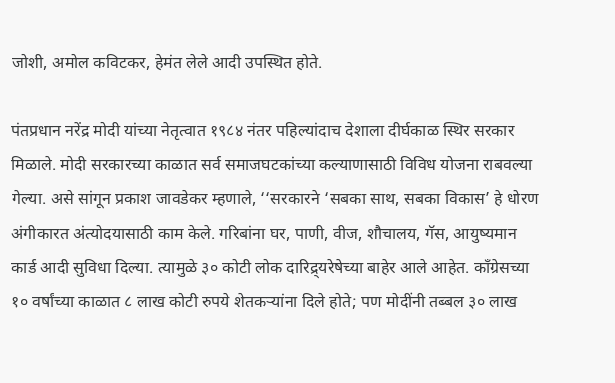जोशी, अमोल कविटकर, हेमंत लेले आदी उपस्थित होते.

पंतप्रधान नरेंद्र मोदी यांच्या नेतृत्वात १९८४ नंतर पहिल्यांदाच देशाला दीर्घकाळ स्थिर सरकार मिळाले. मोदी सरकारच्या काळात सर्व समाजघटकांच्या कल्याणासाठी विविध योजना राबवल्या गेल्या. असे सांगून प्रकाश जावडेकर म्हणाले, ‘‘सरकारने ‘सबका साथ, सबका विकास’ हे धोरण अंगीकारत अंत्योदयासाठी काम केले. गरिबांना घर, पाणी, वीज, शौचालय, गॅस, आयुष्यमान कार्ड आदी सुविधा दिल्या. त्यामुळे ३० कोटी लोक दारिद्र्यरेषेच्या बाहेर आले आहेत. काँग्रेसच्या १० वर्षांच्या काळात ८ लाख कोटी रुपये शेतकऱ्यांना दिले होते; पण मोदींनी तब्बल ३० लाख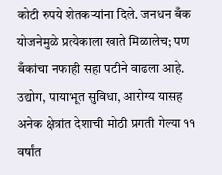कोटी रुपये शेतकऱ्यांना दिले. जनधन बँक योजनेमुळे प्रत्येकाला खाते मिळालेच; पण बँकांचा नफाही सहा पटीने वाढला आहे. उद्योग, पायाभूत सुविधा, आरोग्य यासह अनेक क्षेत्रांत देशाची मोठी प्रगती गेल्या ११ वर्षांत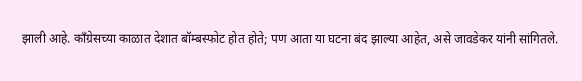झाली आहे. काँग्रेसच्या काळात देशात बॉम्बस्फोट होत होते; पण आता या घटना बंद झाल्या आहेत, असे जावडेकर यांनी सांगितले.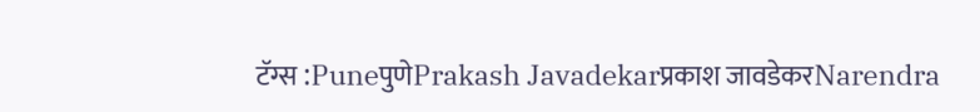टॅग्स :PuneपुणेPrakash Javadekarप्रकाश जावडेकरNarendra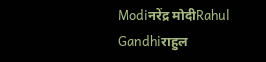Modiनरेंद्र मोदीRahul Gandhiराहुल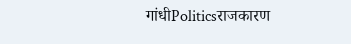गांधीPoliticsराजकारण